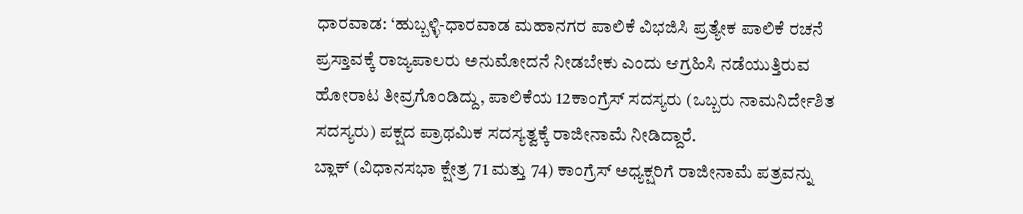ಧಾರವಾಡ: ‘ಹುಬ್ಬಳ್ಳಿ-ಧಾರವಾಡ ಮಹಾನಗರ ಪಾಲಿಕೆ ವಿಭಜಿಸಿ ಪ್ರತ್ಯೇಕ ಪಾಲಿಕೆ ರಚನೆ ಪ್ರಸ್ತಾವಕ್ಕೆ ರಾಜ್ಯಪಾಲರು ಅನುಮೋದನೆ ನೀಡಬೇಕು ಎಂದು ಆಗ್ರಹಿಸಿ ನಡೆಯುತ್ತಿರುವ ಹೋರಾಟ ತೀವ್ರಗೊಂಡಿದ್ದು, ಪಾಲಿಕೆಯ 12ಕಾಂಗ್ರೆಸ್ ಸದಸ್ಯರು (ಒಬ್ಬರು ನಾಮನಿರ್ದೇಶಿತ ಸದಸ್ಯರು) ಪಕ್ಷದ ಪ್ರಾಥಮಿಕ ಸದಸ್ಯತ್ವಕ್ಕೆ ರಾಜೀನಾಮೆ ನೀಡಿದ್ದಾರೆ.
ಬ್ಲಾಕ್ (ವಿಧಾನಸಭಾ ಕ್ಷೇತ್ರ 71 ಮತ್ತು 74) ಕಾಂಗ್ರೆಸ್ ಅಧ್ಯಕ್ಷರಿಗೆ ರಾಜೀನಾಮೆ ಪತ್ರವನ್ನು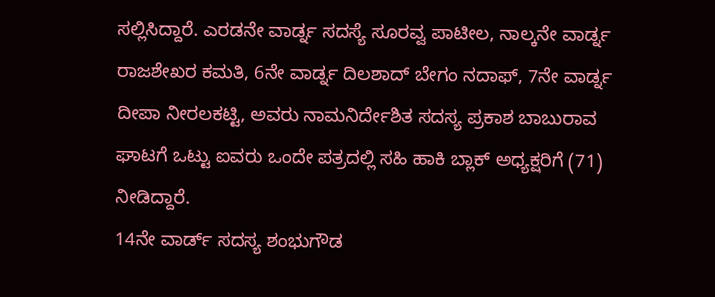ಸಲ್ಲಿಸಿದ್ದಾರೆ. ಎರಡನೇ ವಾರ್ಡ್ನ ಸದಸ್ಯೆ ಸೂರವ್ವ ಪಾಟೀಲ, ನಾಲ್ಕನೇ ವಾರ್ಡ್ನ ರಾಜಶೇಖರ ಕಮತಿ, 6ನೇ ವಾರ್ಡ್ನ ದಿಲಶಾದ್ ಬೇಗಂ ನದಾಫ್, 7ನೇ ವಾರ್ಡ್ನ ದೀಪಾ ನೀರಲಕಟ್ಟಿ, ಅವರು ನಾಮನಿರ್ದೇಶಿತ ಸದಸ್ಯ ಪ್ರಕಾಶ ಬಾಬುರಾವ ಘಾಟಗೆ ಒಟ್ಟು ಐವರು ಒಂದೇ ಪತ್ರದಲ್ಲಿ ಸಹಿ ಹಾಕಿ ಬ್ಲಾಕ್ ಅಧ್ಯಕ್ಷರಿಗೆ (71) ನೀಡಿದ್ದಾರೆ.
14ನೇ ವಾರ್ಡ್ ಸದಸ್ಯ ಶಂಭುಗೌಡ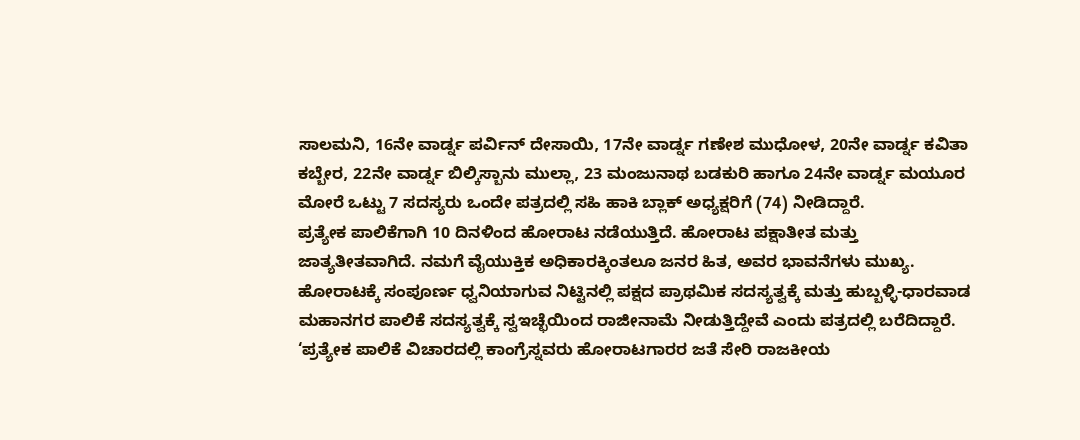ಸಾಲಮನಿ, 16ನೇ ವಾರ್ಡ್ನ ಪರ್ವಿನ್ ದೇಸಾಯಿ, 17ನೇ ವಾರ್ಡ್ನ ಗಣೇಶ ಮುಧೋಳ, 20ನೇ ವಾರ್ಡ್ನ ಕವಿತಾ ಕಬ್ಬೇರ, 22ನೇ ವಾರ್ಡ್ನ ಬಿಲ್ಕಿಸ್ಬಾನು ಮುಲ್ಲಾ, 23 ಮಂಜುನಾಥ ಬಡಕುರಿ ಹಾಗೂ 24ನೇ ವಾರ್ಡ್ನ ಮಯೂರ ಮೋರೆ ಒಟ್ಟು 7 ಸದಸ್ಯರು ಒಂದೇ ಪತ್ರದಲ್ಲಿ ಸಹಿ ಹಾಕಿ ಬ್ಲಾಕ್ ಅಧ್ಯಕ್ಷರಿಗೆ (74) ನೀಡಿದ್ದಾರೆ.
ಪ್ರತ್ಯೇಕ ಪಾಲಿಕೆಗಾಗಿ 10 ದಿನಳಿಂದ ಹೋರಾಟ ನಡೆಯುತ್ತಿದೆ. ಹೋರಾಟ ಪಕ್ಷಾತೀತ ಮತ್ತು ಜಾತ್ಯತೀತವಾಗಿದೆ. ನಮಗೆ ವೈಯುಕ್ತಿಕ ಅಧಿಕಾರಕ್ಕಿಂತಲೂ ಜನರ ಹಿತ, ಅವರ ಭಾವನೆಗಳು ಮುಖ್ಯ. ಹೋರಾಟಕ್ಕೆ ಸಂಪೂರ್ಣ ಧ್ವನಿಯಾಗುವ ನಿಟ್ಟಿನಲ್ಲಿ ಪಕ್ಷದ ಪ್ರಾಥಮಿಕ ಸದಸ್ಯತ್ವಕ್ಕೆ ಮತ್ತು ಹುಬ್ಬಳ್ಳಿ-ಧಾರವಾಡ ಮಹಾನಗರ ಪಾಲಿಕೆ ಸದಸ್ಯತ್ವಕ್ಕೆ ಸ್ವಇಚ್ಛೆಯಿಂದ ರಾಜೀನಾಮೆ ನೀಡುತ್ತಿದ್ದೇವೆ ಎಂದು ಪತ್ರದಲ್ಲಿ ಬರೆದಿದ್ದಾರೆ.
‘ಪ್ರತ್ಯೇಕ ಪಾಲಿಕೆ ವಿಚಾರದಲ್ಲಿ ಕಾಂಗ್ರೆಸ್ನವರು ಹೋರಾಟಗಾರರ ಜತೆ ಸೇರಿ ರಾಜಕೀಯ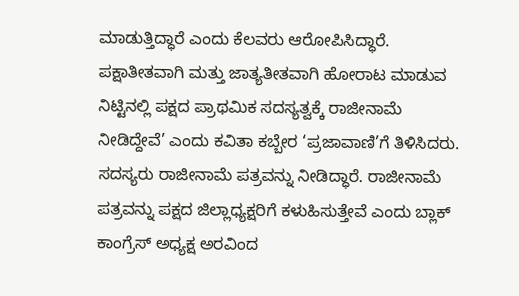ಮಾಡುತ್ತಿದ್ಧಾರೆ ಎಂದು ಕೆಲವರು ಆರೋಪಿಸಿದ್ಧಾರೆ. ಪಕ್ಷಾತೀತವಾಗಿ ಮತ್ತು ಜಾತ್ಯತೀತವಾಗಿ ಹೋರಾಟ ಮಾಡುವ ನಿಟ್ಟಿನಲ್ಲಿ ಪಕ್ಷದ ಪ್ರಾಥಮಿಕ ಸದಸ್ಯತ್ವಕ್ಕೆ ರಾಜೀನಾಮೆ ನೀಡಿದ್ದೇವೆ’ ಎಂದು ಕವಿತಾ ಕಬ್ಬೇರ ‘ಪ್ರಜಾವಾಣಿ’ಗೆ ತಿಳಿಸಿದರು.
ಸದಸ್ಯರು ರಾಜೀನಾಮೆ ಪತ್ರವನ್ನು ನೀಡಿದ್ಧಾರೆ. ರಾಜೀನಾಮೆ ಪತ್ರವನ್ನು ಪಕ್ಷದ ಜಿಲ್ಲಾಧ್ಯಕ್ಷರಿಗೆ ಕಳುಹಿಸುತ್ತೇವೆ ಎಂದು ಬ್ಲಾಕ್ ಕಾಂಗ್ರೆಸ್ ಅಧ್ಯಕ್ಷ ಅರವಿಂದ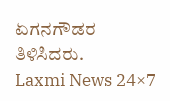ಏಗನಗೌಡರ ತಿಳಿಸಿದರು.
Laxmi News 24×7